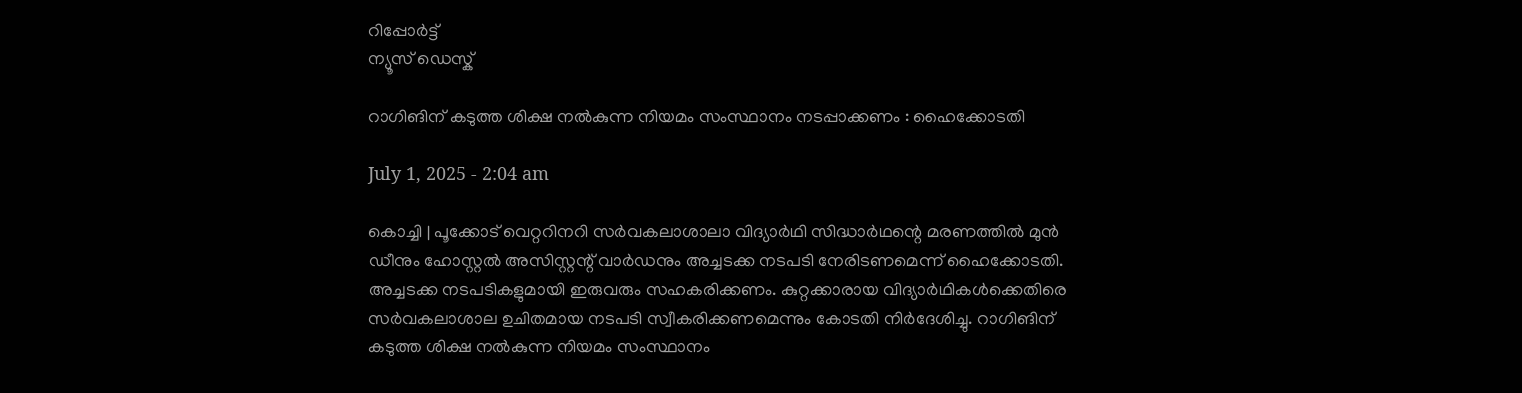റിപ്പോര്‍ട്ട്
ന്യൂസ് ഡെസ്ക്

റാഗിങിന് കടുത്ത ശിക്ഷ നല്‍കുന്ന നിയമം സംസ്ഥാനം നടപ്പാക്കണം : ഹൈക്കോടതി

July 1, 2025 - 2:04 am

കൊച്ചി | പൂക്കോട് വെറ്ററിനറി സര്‍വകലാശാലാ വിദ്യാര്‍ഥി സിദ്ധാര്‍ഥന്റെ മരണത്തില്‍ മുന്‍ ഡീനും ഹോസ്റ്റല്‍ അസിസ്റ്റന്റ് വാര്‍ഡനും അച്ചടക്ക നടപടി നേരിടണമെന്ന് ഹൈക്കോടതി. അച്ചടക്ക നടപടികളുമായി ഇരുവരും സഹകരിക്കണം. കുറ്റക്കാരായ വിദ്യാര്‍ഥികള്‍ക്കെതിരെ സര്‍വകലാശാല ഉചിതമായ നടപടി സ്വീകരിക്കണമെന്നും കോടതി നിര്‍ദേശിച്ചു. റാഗിങിന് കടുത്ത ശിക്ഷ നല്‍കുന്ന നിയമം സംസ്ഥാനം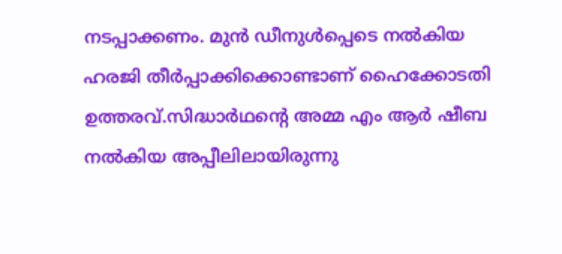നടപ്പാക്കണം. മുന്‍ ഡീനുള്‍പ്പെടെ നല്‍കിയ ഹരജി തീര്‍പ്പാക്കിക്കൊണ്ടാണ് ഹൈക്കോടതി ഉത്തരവ്.സിദ്ധാര്‍ഥന്റെ അമ്മ എം ആര്‍ ഷീബ നല്‍കിയ അപ്പീലിലായിരുന്നു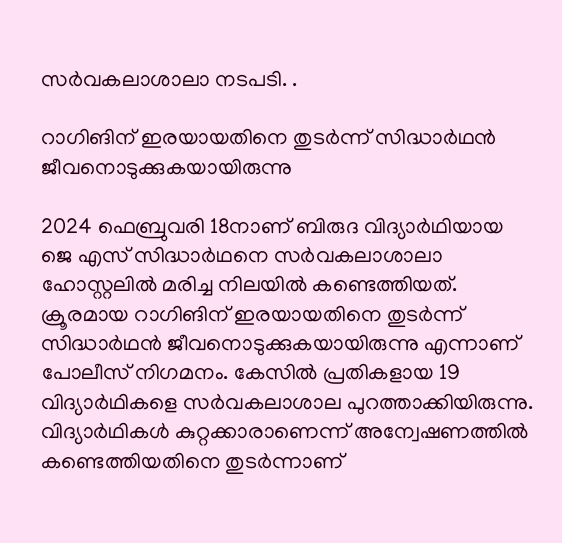സര്‍വകലാശാലാ നടപടി. .

റാഗിങിന് ഇരയായതിനെ തുടര്‍ന്ന് സിദ്ധാര്‍ഥന്‍ ജീവനൊടുക്കുകയായിരുന്നു

2024 ഫെബ്രുവരി 18നാണ് ബിരുദ വിദ്യാര്‍ഥിയായ ജെ എസ് സിദ്ധാര്‍ഥനെ സര്‍വകലാശാലാ ഹോസ്റ്റലില്‍ മരിച്ച നിലയില്‍ കണ്ടെത്തിയത്. ക്രൂരമായ റാഗിങിന് ഇരയായതിനെ തുടര്‍ന്ന് സിദ്ധാര്‍ഥന്‍ ജീവനൊടുക്കുകയായിരുന്നു എന്നാണ് പോലീസ് നിഗമനം. കേസില്‍ പ്രതികളായ 19 വിദ്യാര്‍ഥികളെ സര്‍വകലാശാല പുറത്താക്കിയിരുന്നു. വിദ്യാര്‍ഥികള്‍ കുറ്റക്കാരാണെന്ന് അന്വേഷണത്തില്‍ കണ്ടെത്തിയതിനെ തുടര്‍ന്നാണ്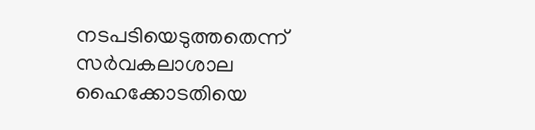നടപടിയെടുത്തതെന്ന് സര്‍വകലാശാല ഹൈക്കോടതിയെ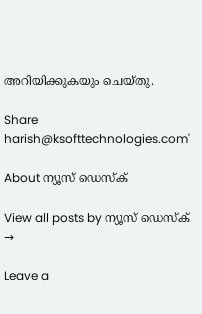അറിയിക്കുകയും ചെയ്തു.

Share
harish@ksofttechnologies.com'

About ന്യൂസ് ഡെസ്ക്

View all posts by ന്യൂസ് ഡെസ്ക് →

Leave a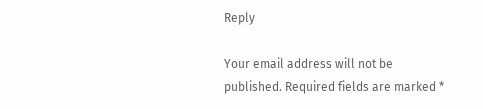Reply

Your email address will not be published. Required fields are marked *